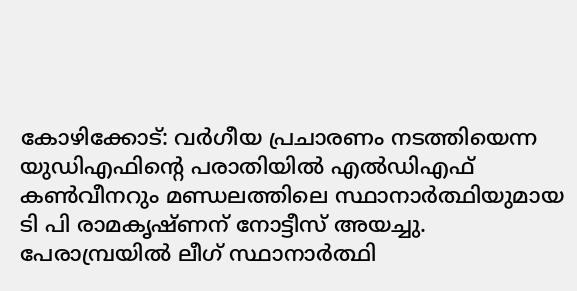കോഴിക്കോട്: വർഗീയ പ്രചാരണം നടത്തിയെന്ന യുഡിഎഫിന്റെ പരാതിയിൽ എൽഡിഎഫ് കൺവീനറും മണ്ഡലത്തിലെ സ്ഥാനാർത്ഥിയുമായ ടി പി രാമകൃഷ്ണന് നോട്ടീസ് അയച്ചു. പേരാമ്പ്രയിൽ ലീഗ് സ്ഥാനാർത്ഥി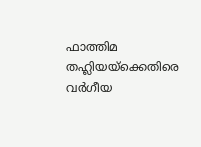ഫാത്തിമ തഹ്ലിയയ്ക്കെതിരെ വർഗീയ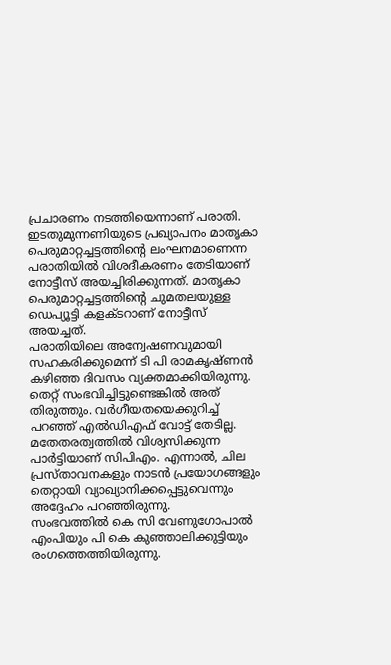പ്രചാരണം നടത്തിയെന്നാണ് പരാതി. ഇടതുമുന്നണിയുടെ പ്രഖ്യാപനം മാതൃകാ പെരുമാറ്റച്ചട്ടത്തിന്റെ ലംഘനമാണെന്ന പരാതിയിൽ വിശദീകരണം തേടിയാണ് നോട്ടീസ് അയച്ചിരിക്കുന്നത്. മാതൃകാ പെരുമാറ്റച്ചട്ടത്തിന്റെ ചുമതലയുള്ള ഡെപ്യൂട്ടി കളക്ടറാണ് നോട്ടീസ് അയച്ചത്.
പരാതിയിലെ അന്വേഷണവുമായി സഹകരിക്കുമെന്ന് ടി പി രാമകൃഷ്ണൻ കഴിഞ്ഞ ദിവസം വ്യക്തമാക്കിയിരുന്നു. തെറ്റ് സംഭവിച്ചിട്ടുണ്ടെങ്കിൽ അത് തിരുത്തും. വർഗീയതയെക്കുറിച്ച് പറഞ്ഞ് എൽഡിഎഫ് വോട്ട് തേടില്ല. മതേതരത്വത്തിൽ വിശ്വസിക്കുന്ന പാർട്ടിയാണ് സിപിഎം. എന്നാൽ, ചില പ്രസ്താവനകളും നാടൻ പ്രയോഗങ്ങളും തെറ്റായി വ്യാഖ്യാനിക്കപ്പെട്ടുവെന്നും അദ്ദേഹം പറഞ്ഞിരുന്നു.
സംഭവത്തിൽ കെ സി വേണുഗോപാൽ എംപിയും പി കെ കുഞ്ഞാലിക്കുട്ടിയും രംഗത്തെത്തിയിരുന്നു.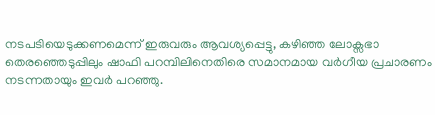നടപടിയെടുക്കണമെന്ന് ഇരുവരും ആവശ്യപ്പെട്ടു, കഴിഞ്ഞ ലോക്സഭാ തെരഞ്ഞെടുപ്പിലും ഷാഫി പറമ്പിലിനെതിരെ സമാനമായ വർഗീയ പ്രചാരണം നടന്നതായും ഇവർ പറഞ്ഞു.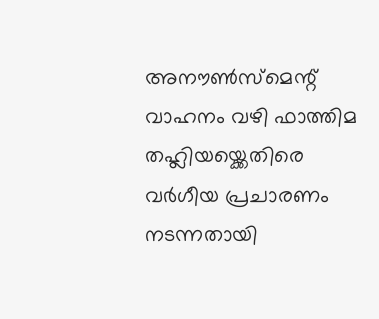അനൗൺസ്മെന്റ് വാഹനം വഴി ഫാത്തിമ തഹ്ലിയയ്ക്കെതിരെ വർഗീയ പ്രചാരണം നടന്നതായി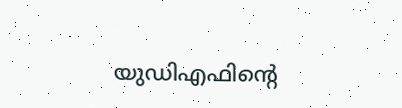യുഡിഎഫിന്റെ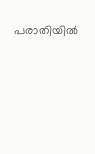പരാതിയിൽ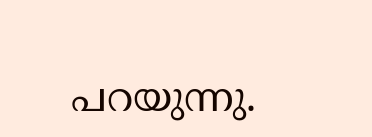പറയുന്നു.